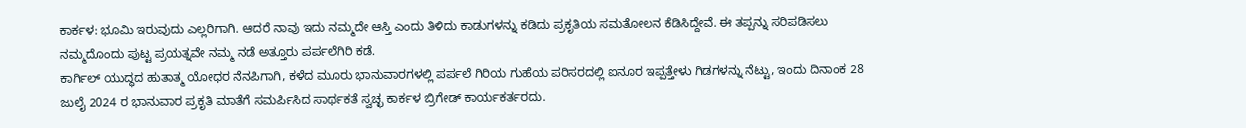ಕಾರ್ಕಳ: ಭೂಮಿ ಇರುವುದು ಎಲ್ಲರಿಗಾಗಿ. ಆದರೆ ನಾವು ಇದು ನಮ್ಮದೇ ಆಸ್ತಿ ಎಂದು ತಿಳಿದು ಕಾಡುಗಳನ್ನು ಕಡಿದು ಪ್ರಕೃತಿಯ ಸಮತೋಲನ ಕೆಡಿಸಿದ್ದೇವೆ. ಈ ತಪ್ಪನ್ನು ಸರಿಪಡಿಸಲು ನಮ್ಮದೊಂದು ಪುಟ್ಟ ಪ್ರಯತ್ನವೇ ನಮ್ಮ ನಡೆ ಅತ್ತೂರು ಪರ್ಪಲೆಗಿರಿ ಕಡೆ.
ಕಾರ್ಗಿಲ್ ಯುದ್ಧದ ಹುತಾತ್ಮ ಯೋಧರ ನೆನಪಿಗಾಗಿ, ಕಳೆದ ಮೂರು ಭಾನುವಾರಗಳಲ್ಲಿ ಪರ್ಪಲೆ ಗಿರಿಯ ಗುಹೆಯ ಪರಿಸರದಲ್ಲಿ ಐನೂರ ಇಪ್ಪತ್ತೇಳು ಗಿಡಗಳನ್ನು ನೆಟ್ಟು, ಇಂದು ದಿನಾಂಕ 28 ಜುಲೈ 2024 ರ ಭಾನುವಾರ ಪ್ರಕೃತಿ ಮಾತೆಗೆ ಸಮರ್ಪಿಸಿದ ಸಾರ್ಥಕತೆ ಸ್ವಚ್ಛ ಕಾರ್ಕಳ ಬ್ರಿಗೇಡ್ ಕಾರ್ಯಕರ್ತರದು.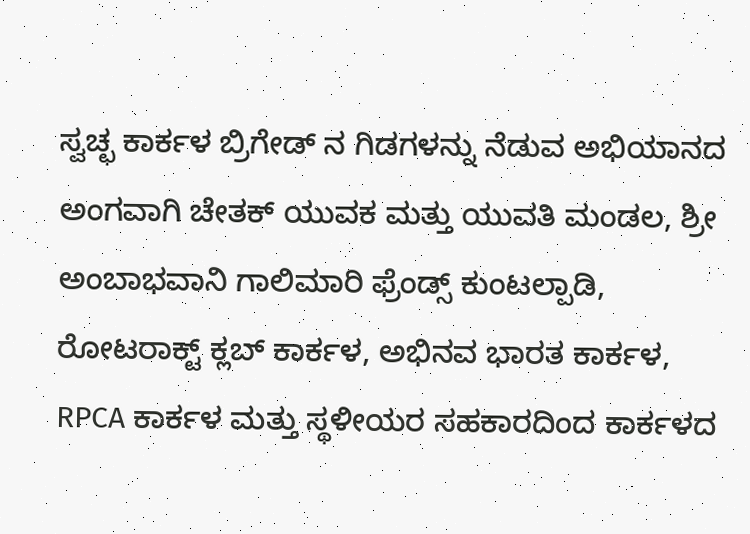ಸ್ವಚ್ಛ ಕಾರ್ಕಳ ಬ್ರಿಗೇಡ್ ನ ಗಿಡಗಳನ್ನು ನೆಡುವ ಅಭಿಯಾನದ ಅಂಗವಾಗಿ ಚೇತಕ್ ಯುವಕ ಮತ್ತು ಯುವತಿ ಮಂಡಲ, ಶ್ರೀ ಅಂಬಾಭವಾನಿ ಗಾಲಿಮಾರಿ ಫ್ರೆಂಡ್ಸ್ ಕುಂಟಲ್ಪಾಡಿ, ರೋಟರಾಕ್ಟ್ ಕ್ಲಬ್ ಕಾರ್ಕಳ, ಅಭಿನವ ಭಾರತ ಕಾರ್ಕಳ, RPCA ಕಾರ್ಕಳ ಮತ್ತು ಸ್ಥಳೀಯರ ಸಹಕಾರದಿಂದ ಕಾರ್ಕಳದ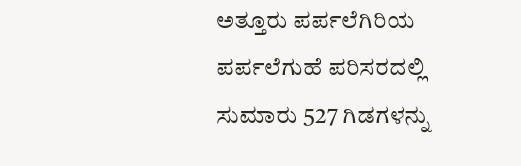ಅತ್ತೂರು ಪರ್ಪಲೆಗಿರಿಯ ಪರ್ಪಲೆಗುಹೆ ಪರಿಸರದಲ್ಲಿ ಸುಮಾರು 527 ಗಿಡಗಳನ್ನು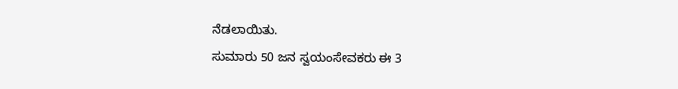ನೆಡಲಾಯಿತು.
ಸುಮಾರು 50 ಜನ ಸ್ವಯಂಸೇವಕರು ಈ 3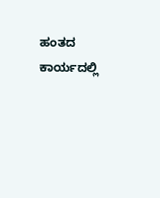ಹಂತದ ಕಾರ್ಯದಲ್ಲಿ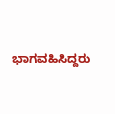ಭಾಗವಹಿಸಿದ್ದರು